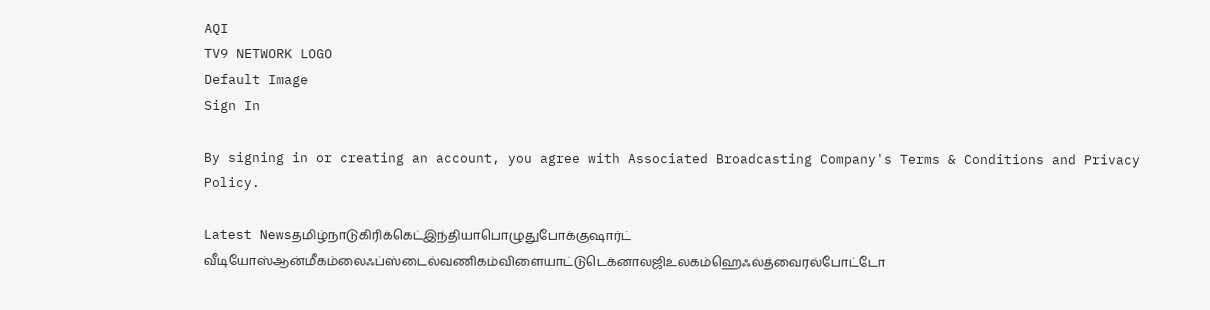AQI
TV9 NETWORK LOGO
Default Image
Sign In

By signing in or creating an account, you agree with Associated Broadcasting Company's Terms & Conditions and Privacy Policy.

Latest Newsதமிழ்நாடுகிரிக்கெட்இந்தியாபொழுதுபோக்குஷார்ட் வீடியோஸ்ஆன்மீகம்லைஃப்ஸ்டைல்வணிகம்விளையாட்டுடெக்னாலஜிஉலகம்ஹெஃல்த்வைரல்போட்டோ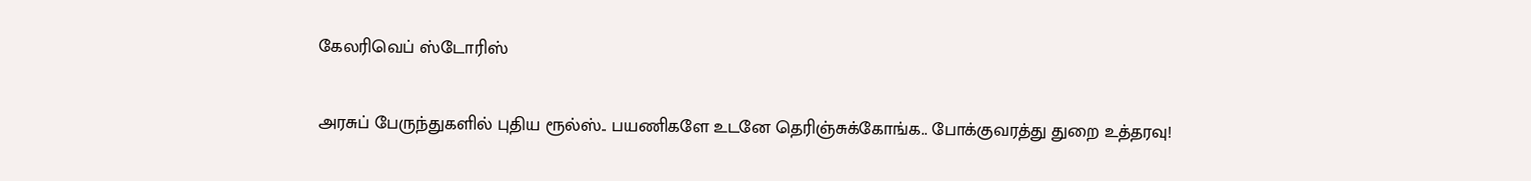கேலரிவெப் ஸ்டோரிஸ்

அரசுப் பேருந்துகளில் புதிய ரூல்ஸ்.. பயணிகளே உடனே தெரிஞ்சுக்கோங்க.. போக்குவரத்து துறை உத்தரவு!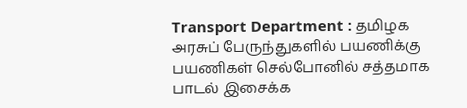Transport Department : தமிழக அரசுப் பேருந்துகளில் பயணிக்கு பயணிகள் செல்போனில் சத்தமாக பாடல் இசைக்க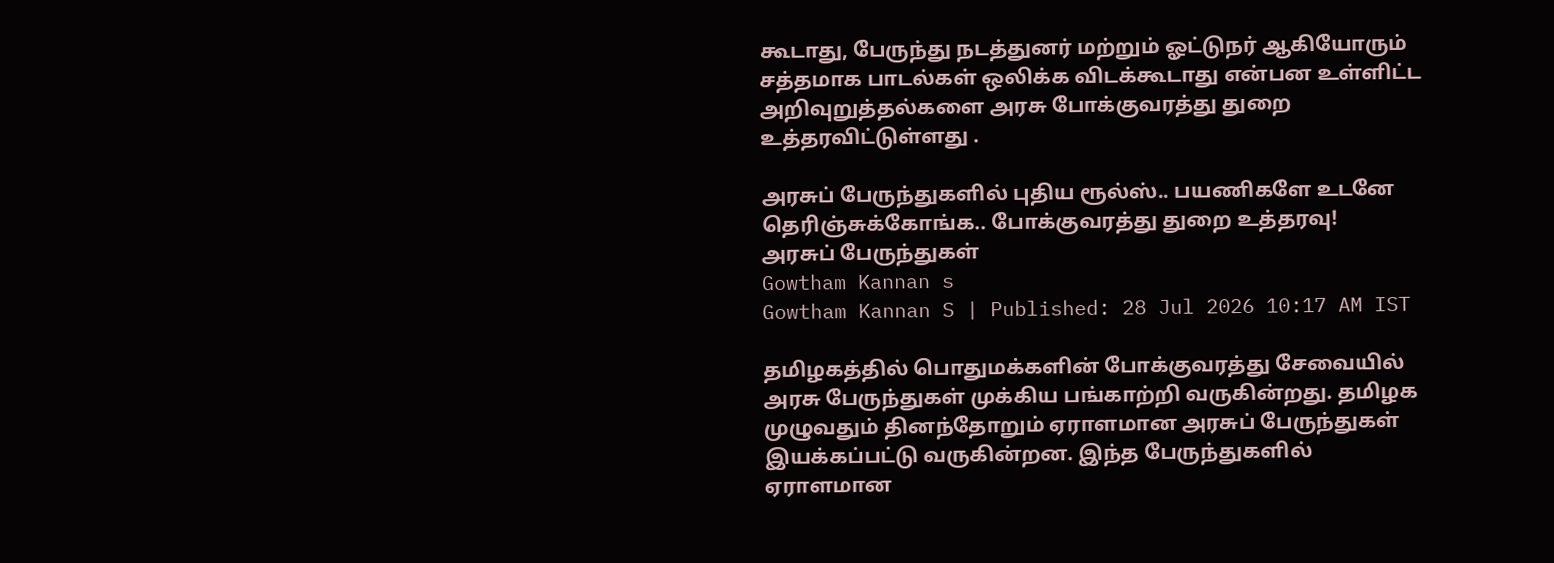கூடாது, பேருந்து நடத்துனர் மற்றும் ஓட்டுநர் ஆகியோரும் சத்தமாக பாடல்கள் ஒலிக்க விடக்கூடாது என்பன உள்ளிட்ட அறிவுறுத்தல்களை அரசு போக்குவரத்து துறை உத்தரவிட்டுள்ளது .

அரசுப் பேருந்துகளில் புதிய ரூல்ஸ்.. பயணிகளே உடனே தெரிஞ்சுக்கோங்க.. போக்குவரத்து துறை உத்தரவு!
அரசுப் பேருந்துகள்
Gowtham Kannan s
Gowtham Kannan S | Published: 28 Jul 2026 10:17 AM IST

தமிழகத்தில் பொதுமக்களின் போக்குவரத்து சேவையில் அரசு பேருந்துகள் முக்கிய பங்காற்றி வருகின்றது. தமிழக முழுவதும் தினந்தோறும் ஏராளமான அரசுப் பேருந்துகள் இயக்கப்பட்டு வருகின்றன. இந்த பேருந்துகளில் ஏராளமான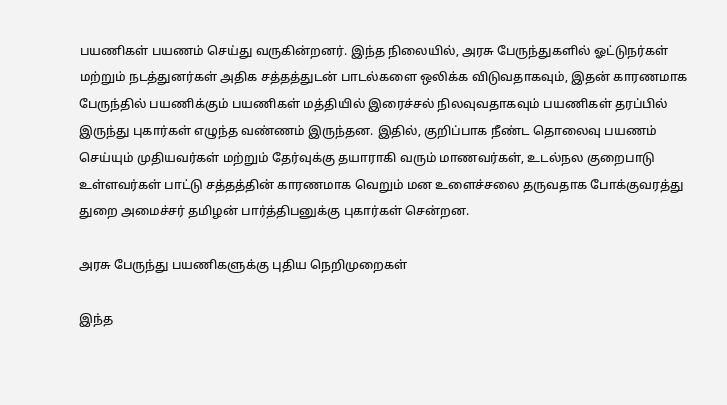பயணிகள் பயணம் செய்து வருகின்றனர். இந்த நிலையில், அரசு பேருந்துகளில் ஓட்டுநர்கள் மற்றும் நடத்துனர்கள் அதிக சத்தத்துடன் பாடல்களை ஒலிக்க விடுவதாகவும், இதன் காரணமாக பேருந்தில் பயணிக்கும் பயணிகள் மத்தியில் இரைச்சல் நிலவுவதாகவும் பயணிகள் தரப்பில் இருந்து புகார்கள் எழுந்த வண்ணம் இருந்தன. இதில், குறிப்பாக நீண்ட தொலைவு பயணம் செய்யும் முதியவர்கள் மற்றும் தேர்வுக்கு தயாராகி வரும் மாணவர்கள், உடல்நல குறைபாடு உள்ளவர்கள் பாட்டு சத்தத்தின் காரணமாக வெறும் மன உளைச்சலை தருவதாக போக்குவரத்து துறை அமைச்சர் தமிழன் பார்த்திபனுக்கு புகார்கள் சென்றன.

அரசு பேருந்து பயணிகளுக்கு புதிய நெறிமுறைகள்

இந்த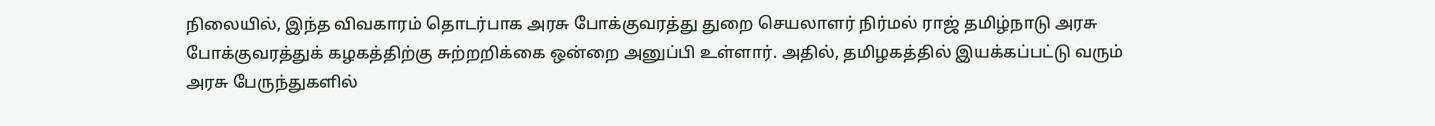நிலையில், இந்த விவகாரம் தொடர்பாக அரசு போக்குவரத்து துறை செயலாளர் நிர்மல் ராஜ் தமிழ்நாடு அரசு போக்குவரத்துக் கழகத்திற்கு சுற்றறிக்கை ஒன்றை அனுப்பி உள்ளார். அதில், தமிழகத்தில் இயக்கப்பட்டு வரும் அரசு பேருந்துகளில்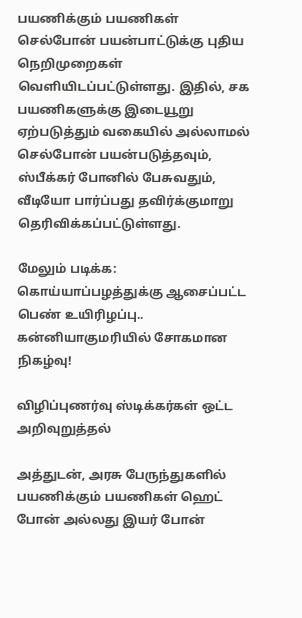பயணிக்கும் பயணிகள் செல்போன் பயன்பாட்டுக்கு புதிய நெறிமுறைகள் வெளியிடப்பட்டுள்ளது. இதில், சக பயணிகளுக்கு இடையூறு ஏற்படுத்தும் வகையில் அல்லாமல் செல்போன் பயன்படுத்தவும், ஸ்பீக்கர் போனில் பேசுவதும், வீடியோ பார்ப்பது தவிர்க்குமாறு தெரிவிக்கப்பட்டுள்ளது.

மேலும் படிக்க: கொய்யாப்பழத்துக்கு ஆசைப்பட்ட பெண் உயிரிழப்பு.. கன்னியாகுமரியில் சோகமான நிகழ்வு!

விழிப்புணர்வு ஸ்டிக்கர்கள் ஒட்ட அறிவுறுத்தல்

அத்துடன், அரசு பேருந்துகளில் பயணிக்கும் பயணிகள் ஹெட் போன் அல்லது இயர் போன்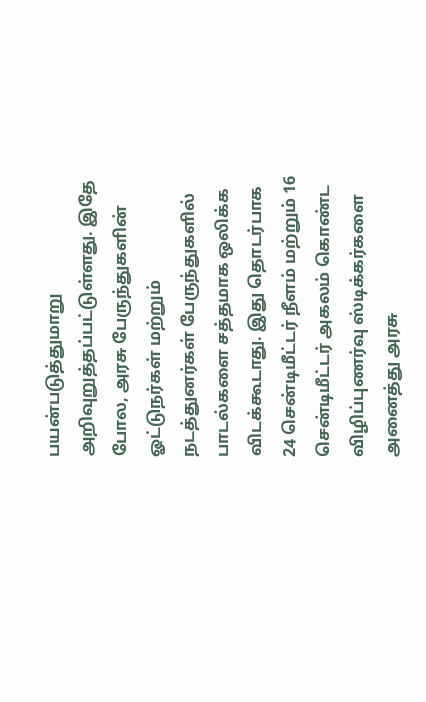பயன்படுத்துமாறு அறிவுறுத்தப்பட்டுள்ளது. இதே போல, அரசு பேருந்துகளின் ஓட்டுநர்கள் மற்றும் நடத்துனர்கள் பேருந்துகளில் பாடல்களை சத்தமாக ஒலிக்க விடக்கூடாது. இது தொடர்பாக 24 சென்டிமீட்டர் நீளம் மற்றும் 16 சென்டிமீட்டர் அகலம் கொண்ட விழிப்புணர்வு ஸ்டிக்கர்களை அனைத்து அரசு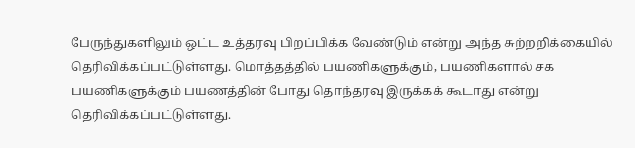பேருந்துகளிலும் ஒட்ட உத்தரவு பிறப்பிக்க வேண்டும் என்று அந்த சுற்றறிக்கையில் தெரிவிக்கப்பட்டுள்ளது. மொத்தத்தில் பயணிகளுக்கும், பயணிகளால் சக பயணிகளுக்கும் பயணத்தின் போது தொந்தரவு இருக்கக் கூடாது என்று தெரிவிக்கப்பட்டுள்ளது.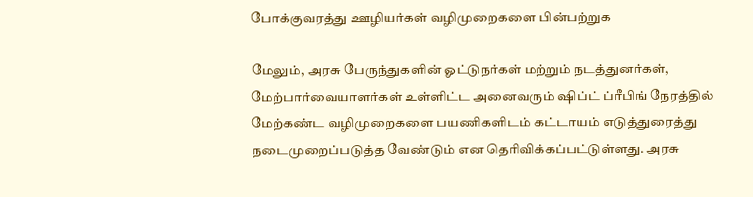போக்குவரத்து ஊழியர்கள் வழிமுறைகளை பின்பற்றுக

மேலும், அரசு பேருந்துகளின் ஓட்டுநர்கள் மற்றும் நடத்துனர்கள், மேற்பார்வையாளர்கள் உள்ளிட்ட அனைவரும் ஷிப்ட் ப்ரீபிங் நேரத்தில் மேற்கண்ட வழிமுறைகளை பயணிகளிடம் கட்டாயம் எடுத்துரைத்து நடைமுறைப்படுத்த வேண்டும் என தெரிவிக்கப்பட்டுள்ளது. அரசு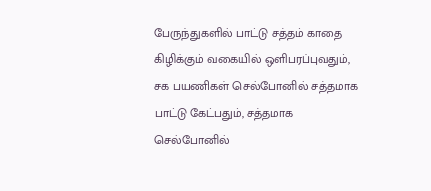பேருந்துகளில் பாட்டு சத்தம் காதை கிழிக்கும் வகையில் ஒளிபரப்புவதும், சக பயணிகள் செல்போனில் சத்தமாக பாட்டு கேட்பதும், சத்தமாக செல்போனில்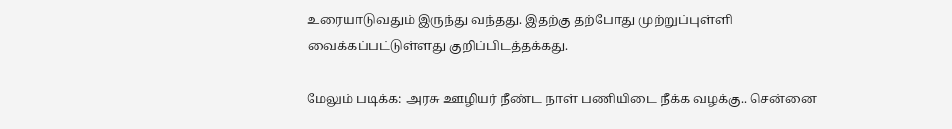உரையாடுவதும் இருந்து வந்தது. இதற்கு தற்போது முற்றுப்புள்ளி வைக்கப்பட்டுள்ளது குறிப்பிடத்தக்கது.

மேலும் படிக்க: அரசு ஊழியர் நீண்ட நாள் பணியிடை நீக்க வழக்கு.. சென்னை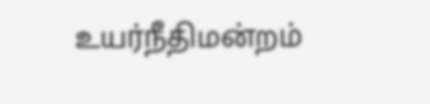உயர்நீதிமன்றம்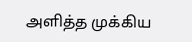அளித்த முக்கிய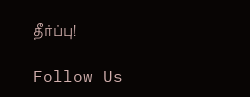தீர்ப்பு!

Follow Us